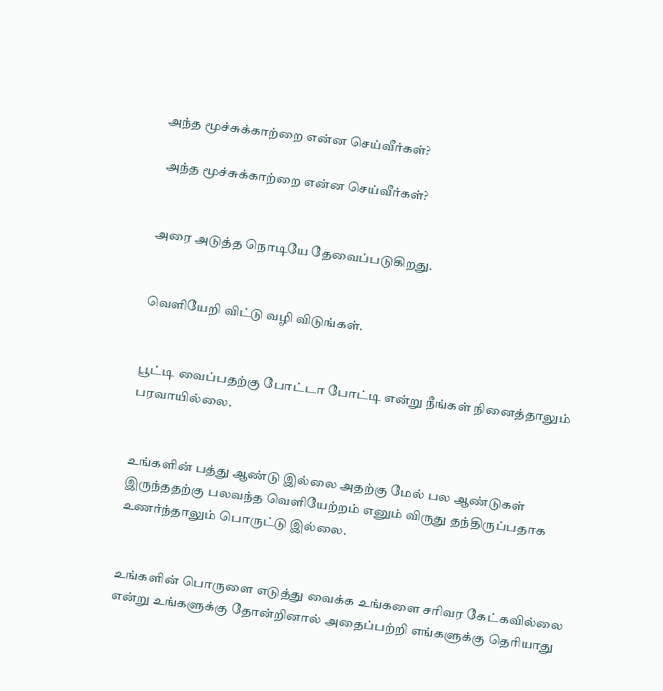அந்த மூச்சுக்காற்றை என்ன செய்வீர்கள்?

 அந்த மூச்சுக்காற்றை என்ன செய்வீர்கள்?


அரை அடுத்த நொடியே தேவைப்படுகிறது.


வெளியேறி விட்டு வழி விடுங்கள்.


பூட்டி வைப்பதற்கு போட்டா போட்டி என்று நீங்கள் நினைத்தாலும் பரவாயில்லை.


உங்களின் பத்து ஆண்டு இல்லை அதற்கு மேல் பல ஆண்டுகள் இருந்ததற்கு பலவந்த வெளியேற்றம் எனும் விருது தந்திருப்பதாக உணர்ந்தாலும் பொருட்டு இல்லை.


உங்களின் பொருளை எடுத்து வைக்க உங்களை சரிவர கேட்கவில்லை என்று உங்களுக்கு தோன்றினால் அதைப்பற்றி எங்களுக்கு தெரியாது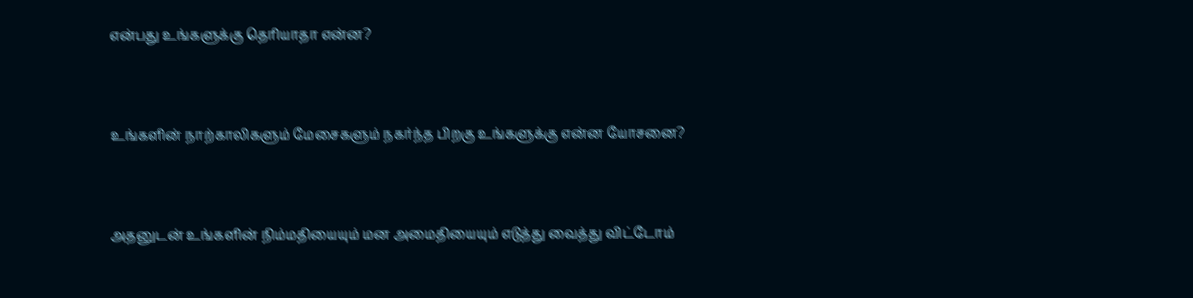என்பது உங்களுக்கு தெரியாதா என்ன?


உங்களின் நாற்காலிகளும் மேசைகளும் நகர்ந்த பிறகு உங்களுக்கு என்ன யோசனை?


அதனுடன் உங்களின் நிம்மதியையும் மன அமைதியையும் எடுத்து வைத்து விட்டோம்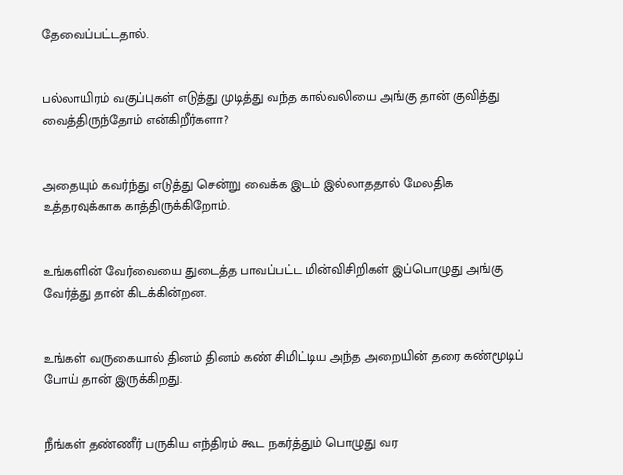தேவைப்பட்டதால்.


பல்லாயிரம் வகுப்புகள் எடுத்து முடித்து வந்த கால்வலியை அங்கு தான் குவித்து வைத்திருந்தோம் என்கிறீர்களா?


அதையும் கவர்ந்து எடுத்து சென்று வைக்க இடம் இல்லாததால் மேலதிக உத்தரவுக்காக காத்திருக்கிறோம்.


உங்களின் வேர்வையை துடைத்த பாவப்பட்ட மின்விசிறிகள் இப்பொழுது அங்கு வேர்த்து தான் கிடக்கின்றன.


உங்கள் வருகையால் தினம் தினம் கண் சிமிட்டிய அந்த அறையின் தரை கண்மூடிப் போய் தான் இருக்கிறது.


நீங்கள் தண்ணீர் பருகிய எந்திரம் கூட நகர்த்தும் பொழுது வர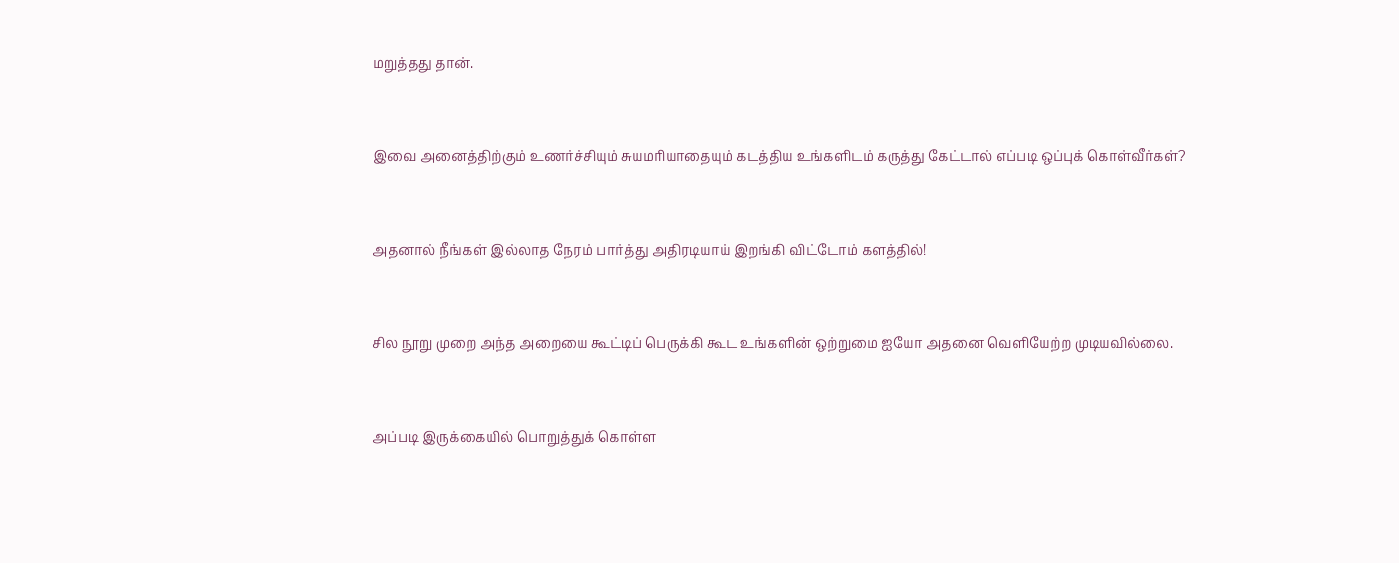மறுத்தது தான்.


இவை அனைத்திற்கும் உணர்ச்சியும் சுயமரியாதையும் கடத்திய உங்களிடம் கருத்து கேட்டால் எப்படி ஒப்புக் கொள்வீர்கள்?


அதனால் நீங்கள் இல்லாத நேரம் பார்த்து அதிரடியாய் இறங்கி விட்டோம் களத்தில்!


சில நூறு முறை அந்த அறையை கூட்டிப் பெருக்கி கூட உங்களின் ஒற்றுமை ஐயோ அதனை வெளியேற்ற முடியவில்லை.


அப்படி இருக்கையில் பொறுத்துக் கொள்ள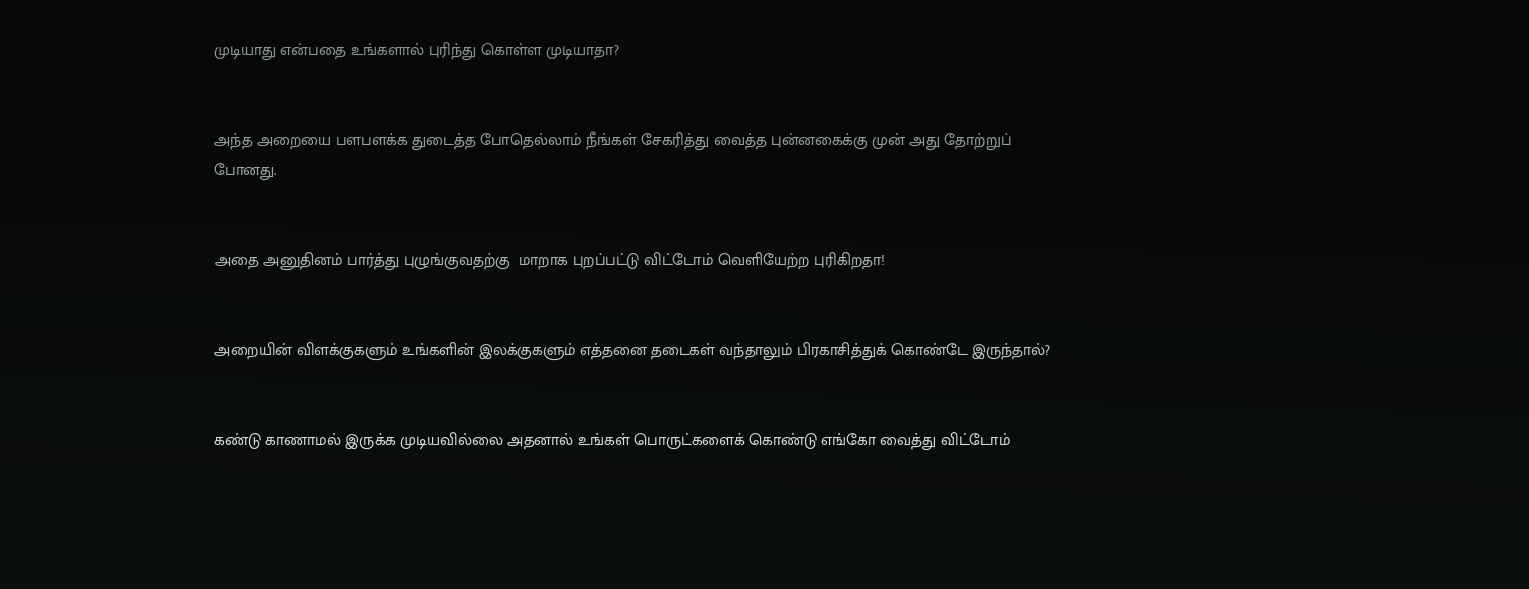முடியாது என்பதை உங்களால் புரிந்து கொள்ள முடியாதா?


அந்த அறையை பளபளக்க துடைத்த போதெல்லாம் நீங்கள் சேகரித்து வைத்த புன்னகைக்கு முன் அது தோற்றுப் போனது.


அதை அனுதினம் பார்த்து புழுங்குவதற்கு  மாறாக புறப்பட்டு விட்டோம் வெளியேற்ற புரிகிறதா!


அறையின் விளக்குகளும் உங்களின் இலக்குகளும் எத்தனை தடைகள் வந்தாலும் பிரகாசித்துக் கொண்டே இருந்தால்?


கண்டு காணாமல் இருக்க முடியவில்லை அதனால் உங்கள் பொருட்களைக் கொண்டு எங்கோ வைத்து விட்டோம்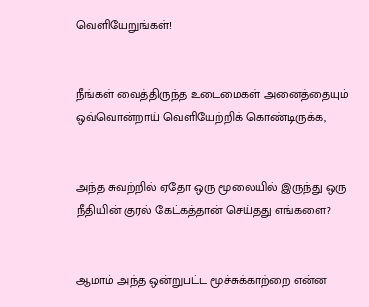வெளியேறுங்கள்!


நீங்கள் வைத்திருந்த உடைமைகள் அனைத்தையும் ஒவ்வொன்றாய் வெளியேற்றிக் கொண்டிருக்க,


அந்த சுவற்றில் ஏதோ ஒரு மூலையில் இருந்து ஒரு நீதியின் குரல் கேட்கத்தான் செய்தது எங்களை?


ஆமாம் அந்த ஒன்றுபட்ட மூச்சுக்காற்றை என்ன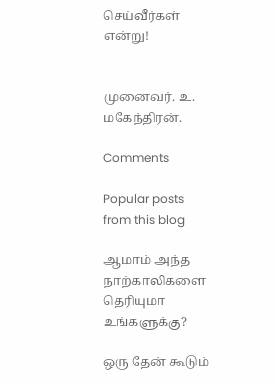செய்வீர்கள் என்று!


முனைவர். உ. மகேந்திரன்.

Comments

Popular posts from this blog

ஆமாம் அந்த நாற்காலிகளை தெரியுமா உங்களுக்கு?

ஒரு தேன் கூடும்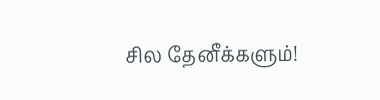சில தேனீக்களும்!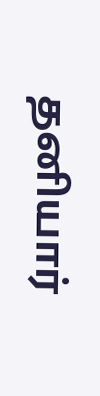தனியார்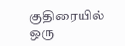குதிரையில் ஒரு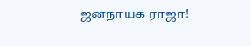ஜனநாயக ராஜா!